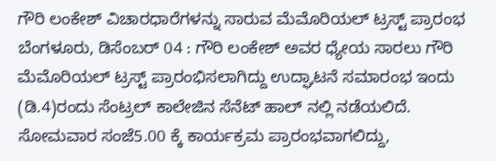ಗೌರಿ ಲಂಕೇಶ್ ವಿಚಾರಧಾರೆಗಳನ್ನು ಸಾರುವ ಮೆಮೊರಿಯಲ್ ಟ್ರಸ್ಟ್ ಪ್ರಾರಂಭ
ಬೆಂಗಳೂರು, ಡಿಸೆಂಬರ್ 04 : ಗೌರಿ ಲಂಕೇಶ್ ಅವರ ಧ್ಯೇಯ ಸಾರಲು ಗೌರಿ ಮೆಮೊರಿಯಲ್ ಟ್ರಸ್ಟ್ ಪ್ರಾರಂಭಿಸಲಾಗಿದ್ದು ಉದ್ಘಾಟನೆ ಸಮಾರಂಭ ಇಂದು (ಡಿ.4)ರಂದು ಸೆಂಟ್ರಲ್ ಕಾಲೇಜಿನ ಸೆನೆಟ್ ಹಾಲ್ ನಲ್ಲಿ ನಡೆಯಲಿದೆ.
ಸೋಮವಾರ ಸಂಜೆ5.00 ಕ್ಕೆ ಕಾರ್ಯಕ್ರಮ ಪ್ರಾರಂಭವಾಗಲಿದ್ದು,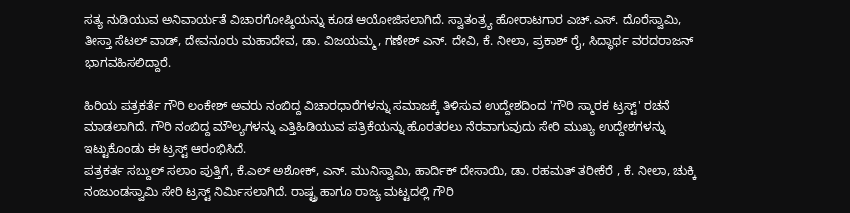ಸತ್ಯ ನುಡಿಯುವ ಅನಿವಾರ್ಯತೆ ವಿಚಾರಗೋಷ್ಠಿಯನ್ನು ಕೂಡ ಆಯೋಜಿಸಲಾಗಿದೆ. ಸ್ವಾತಂತ್ರ್ಯ ಹೋರಾಟಗಾರ ಎಚ್.ಎಸ್. ದೊರೆಸ್ವಾಮಿ, ತೀಸ್ತಾ ಸೆಟಲ್ ವಾಡ್, ದೇವನೂರು ಮಹಾದೇವ, ಡಾ. ವಿಜಯಮ್ಮ, ಗಣೇಶ್ ಎನ್. ದೇವಿ, ಕೆ. ನೀಲಾ, ಪ್ರಕಾಶ್ ರೈ, ಸಿದ್ಧಾರ್ಥ ವರದರಾಜನ್ ಭಾಗವಹಿಸಲಿದ್ದಾರೆ.

ಹಿರಿಯ ಪತ್ರಕರ್ತೆ ಗೌರಿ ಲಂಕೇಶ್ ಅವರು ನಂಬಿದ್ದ ವಿಚಾರಧಾರೆಗಳನ್ನು ಸಮಾಜಕ್ಕೆ ತಿಳಿಸುವ ಉದ್ದೇಶದಿಂದ 'ಗೌರಿ ಸ್ಮಾರಕ ಟ್ರಸ್ಟ್' ರಚನೆ ಮಾಡಲಾಗಿದೆ. ಗೌರಿ ನಂಬಿದ್ದ ಮೌಲ್ಯಗಳನ್ನು ಎತ್ತಿಹಿಡಿಯುವ ಪತ್ರಿಕೆಯನ್ನು ಹೊರತರಲು ನೆರವಾಗುವುದು ಸೇರಿ ಮುಖ್ಯ ಉದ್ದೇಶಗಳನ್ನು ಇಟ್ಟುಕೊಂಡು ಈ ಟ್ರಸ್ಟ್ ಆರಂಭಿಸಿದೆ.
ಪತ್ರಕರ್ತ ಸಬ್ದುಲ್ ಸಲಾಂ ಪುತ್ತಿಗೆ, ಕೆ.ಎಲ್ ಅಶೋಕ್, ಎನ್. ಮುನಿಸ್ವಾಮಿ, ಹಾರ್ದಿಕ್ ದೇಸಾಯಿ, ಡಾ. ರಹಮತ್ ತರೀಕೆರೆ , ಕೆ. ನೀಲಾ, ಚುಕ್ಕಿ ನಂಜುಂಡಸ್ವಾಮಿ ಸೇರಿ ಟ್ರಸ್ಟ್ ನಿರ್ಮಿಸಲಾಗಿದೆ. ರಾಷ್ಟ್ರ ಹಾಗೂ ರಾಜ್ಯ ಮಟ್ಟದಲ್ಲಿ ಗೌರಿ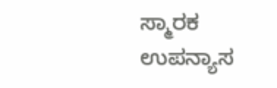ಸ್ಮಾರಕ ಉಪನ್ಯಾಸ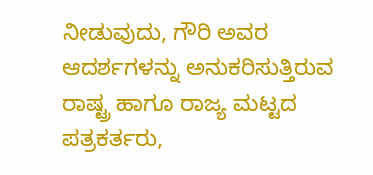ನೀಡುವುದು, ಗೌರಿ ಅವರ ಆದರ್ಶಗಳನ್ನು ಅನುಕರಿಸುತ್ತಿರುವ ರಾಷ್ಟ್ರ ಹಾಗೂ ರಾಜ್ಯ ಮಟ್ಟದ ಪತ್ರಕರ್ತರು,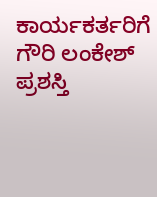ಕಾರ್ಯಕರ್ತರಿಗೆ ಗೌರಿ ಲಂಕೇಶ್ ಪ್ರಶಸ್ತಿ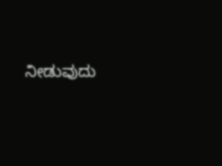ನೀಡುವುದು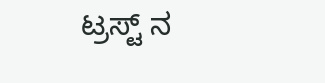ಟ್ರಸ್ಟ್ ನ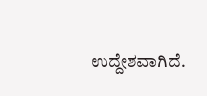ಉದ್ದೇಶವಾಗಿದೆ.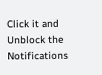Click it and Unblock the Notifications